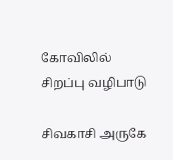கோவிலில் சிறப்பு வழிபாடு

சிவகாசி அருகே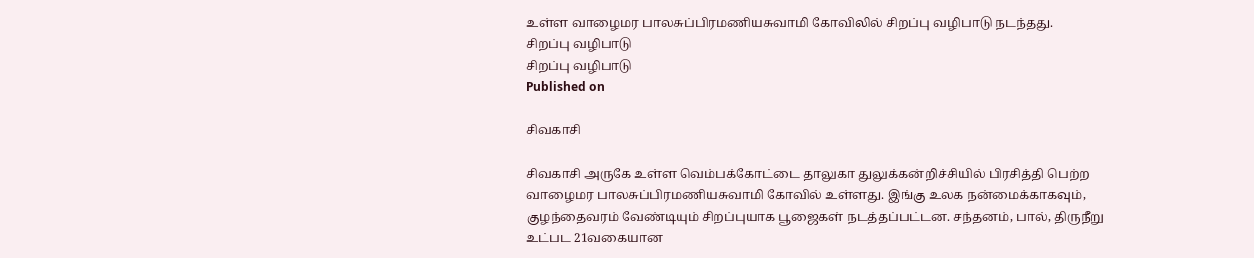உள்ள வாழைமர பாலசுப்பிரமணியசுவாமி கோவிலில் சிறப்பு வழிபாடு நடந்தது.
சிறப்பு வழிபாடு
சிறப்பு வழிபாடு
Published on

சிவகாசி

சிவகாசி அருகே உள்ள வெம்பக்கோட்டை தாலுகா துலுக்கன்றிச்சியில் பிரசித்தி பெற்ற வாழைமர பாலசுப்பிரமணியசுவாமி கோவில் உள்ளது. இங்கு உலக நன்மைக்காகவும், குழந்தைவரம் வேண்டியும் சிறப்புயாக பூஜைகள் நடத்தப்பட்டன. சந்தனம், பால், திருநீறு  உட்பட 21வகையான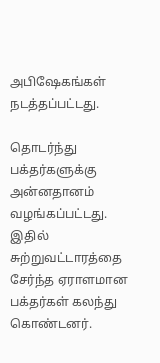அபிஷேகங்கள் நடத்தப்பட்டது.

தொடர்ந்து பக்தர்களுக்கு அன்னதானம் வழங்கப்பட்டது.   இதில் சுற்றுவட்டாரத்தை சேர்ந்த ஏராளமான பக்தர்கள் கலந்து கொண்டனர்.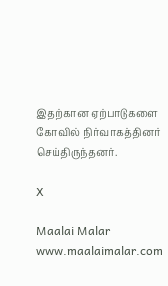இதற்கான ஏற்பாடுகளை கோவில் நிர்வாகத்தினர் செய்திருந்தனர்.

X

Maalai Malar
www.maalaimalar.com